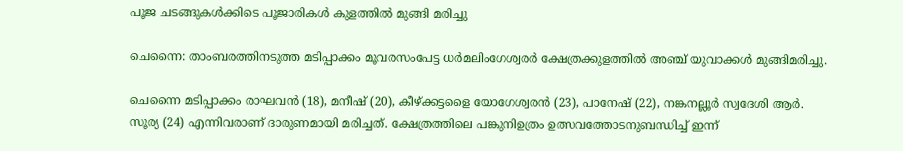പൂജ ചടങ്ങുകൾക്കിടെ പൂജാരികൾ കുളത്തിൽ മുങ്ങി മരിച്ചു

ചെന്നൈ: താംബരത്തിനടുത്ത മടിപ്പാക്കം മൂവരസംപേട്ട ധര്‍മലിംഗേശ്വരര്‍ ക്ഷേത്രക്കുളത്തില്‍ അഞ്ച് യുവാക്കള്‍ മുങ്ങിമരിച്ചു.

ചെന്നൈ മടിപ്പാക്കം രാഘവന്‍ (18), മനീഷ് (20), കീഴ്ക്കട്ടളൈ യോഗേശ്വരന്‍ (23), പാനേഷ് (22), നങ്കനല്ലൂര്‍ സ്വദേശി ആര്‍. സൂര്യ (24) എന്നിവരാണ് ദാരുണമായി മരിച്ചത്. ക്ഷേത്രത്തിലെ പങ്കുനിഉത്രം ഉത്സവത്തോടനുബന്ധിച്ച്‌ ഇന്ന്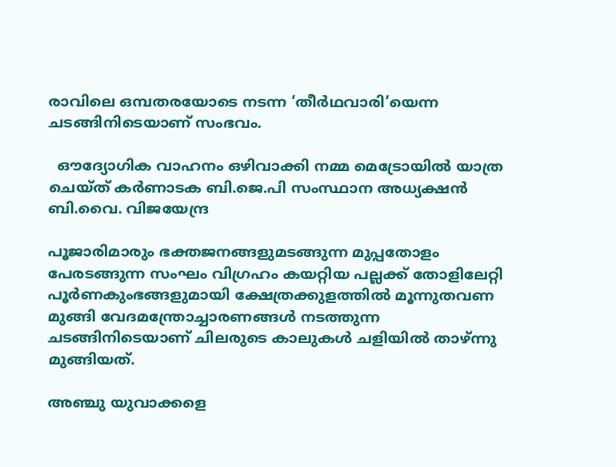രാവിലെ ഒമ്പതരയോടെ നടന്ന ‘തീര്‍ഥവാരി’യെന്ന ചടങ്ങിനിടെയാണ് സംഭവം.

  ഔദ്യോഗിക വാഹനം ഒഴിവാക്കി നമ്മ മെട്രോയിൽ യാത്ര ചെയ്ത് കർണാടക ബി.ജെ.പി സംസ്ഥാന അധ്യക്ഷൻ ബി.വൈ. വിജയേന്ദ്ര

പൂജാരിമാരും ഭക്തജനങ്ങളുമടങ്ങുന്ന മുപ്പതോളം പേരടങ്ങുന്ന സംഘം വിഗ്രഹം കയറ്റിയ പല്ലക്ക് തോളിലേറ്റി പൂര്‍ണകുംഭങ്ങളുമായി ക്ഷേത്രക്കുളത്തില്‍ മൂന്നുതവണ മുങ്ങി വേദമന്ത്രോച്ചാരണങ്ങള്‍ നടത്തുന്ന ചടങ്ങിനിടെയാണ് ചിലരുടെ കാലുകള്‍ ചളിയില്‍ താഴ്ന്നു മുങ്ങിയത്.

അഞ്ചു യുവാക്കളെ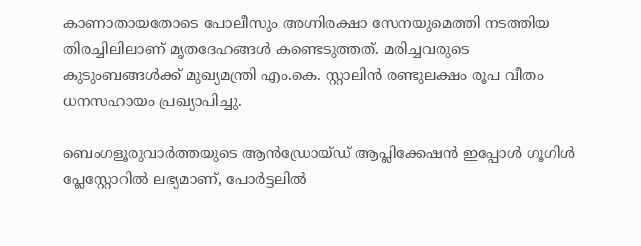കാണാതായതോടെ പോലീസും അഗ്നിരക്ഷാ സേനയുമെത്തി നടത്തിയ തിരച്ചിലിലാണ് മൃതദേഹങ്ങള്‍ കണ്ടെടുത്തത്. മരിച്ചവരുടെ കുടുംബങ്ങള്‍ക്ക് മുഖ്യമന്ത്രി എം.കെ. സ്റ്റാലിന്‍ രണ്ടുലക്ഷം രൂപ വീതം ധനസഹായം പ്രഖ്യാപിച്ചു.

ബെംഗളൂരുവാർത്തയുടെ ആൻഡ്രോയ്ഡ് ആപ്ലിക്കേഷൻ ഇപ്പോൾ ഗൂഗിൾ പ്ലേസ്റ്റോറിൽ ലഭ്യമാണ്, പോർട്ടലിൽ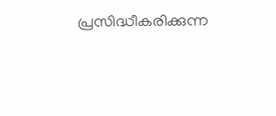പ്രസിദ്ധീകരിക്കുന്ന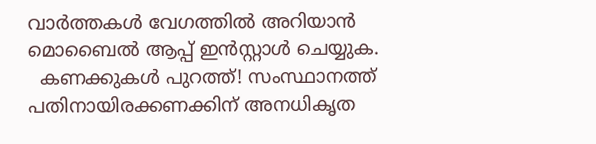വാർത്തകൾ വേഗത്തിൽ അറിയാൻ മൊബൈൽ ആപ്പ് ഇൻസ്റ്റാൾ ചെയ്യുക.
  കണക്കുകൾ പുറത്ത്! സംസ്ഥാനത്ത് പതിനായിരക്കണക്കിന് അനധികൃത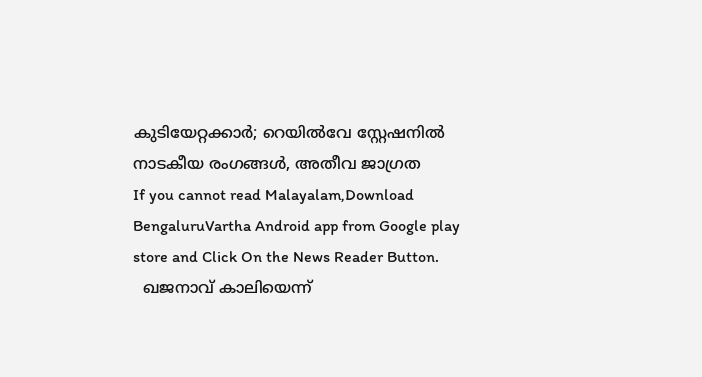കുടിയേറ്റക്കാർ; റെയിൽവേ സ്റ്റേഷനിൽ നാടകീയ രംഗങ്ങൾ, അതീവ ജാഗ്രത
If you cannot read Malayalam,Download BengaluruVartha Android app from Google play store and Click On the News Reader Button.
  ഖജനാവ് കാലിയെന്ന്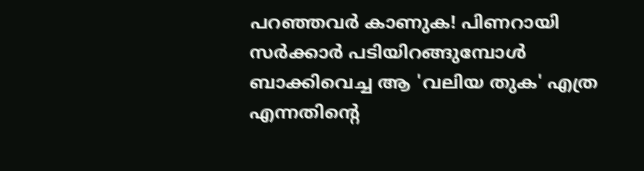പറഞ്ഞവർ കാണുക! പിണറായി സർക്കാർ പടിയിറങ്ങുമ്പോൾ ബാക്കിവെച്ച ആ 'വലിയ തുക' എത്ര എന്നതിന്റെ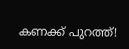കണക്ക് പുറത്ത്!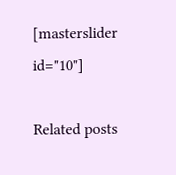[masterslider id="10"]

Related posts